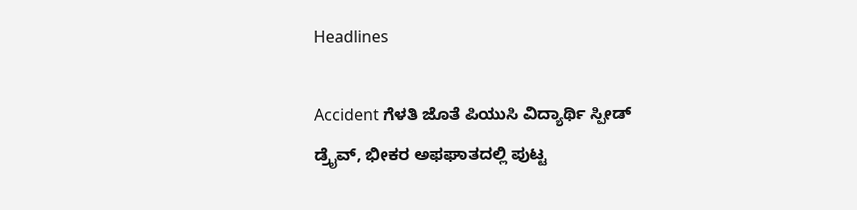Headlines

Accident ಗೆಳತಿ ಜೊತೆ ಪಿಯುಸಿ ವಿದ್ಯಾರ್ಥಿ ಸ್ಪೀಡ್ ಡ್ರೈವ್, ಭೀಕರ ಅಫಘಾತದಲ್ಲಿ ಪುಟ್ಟ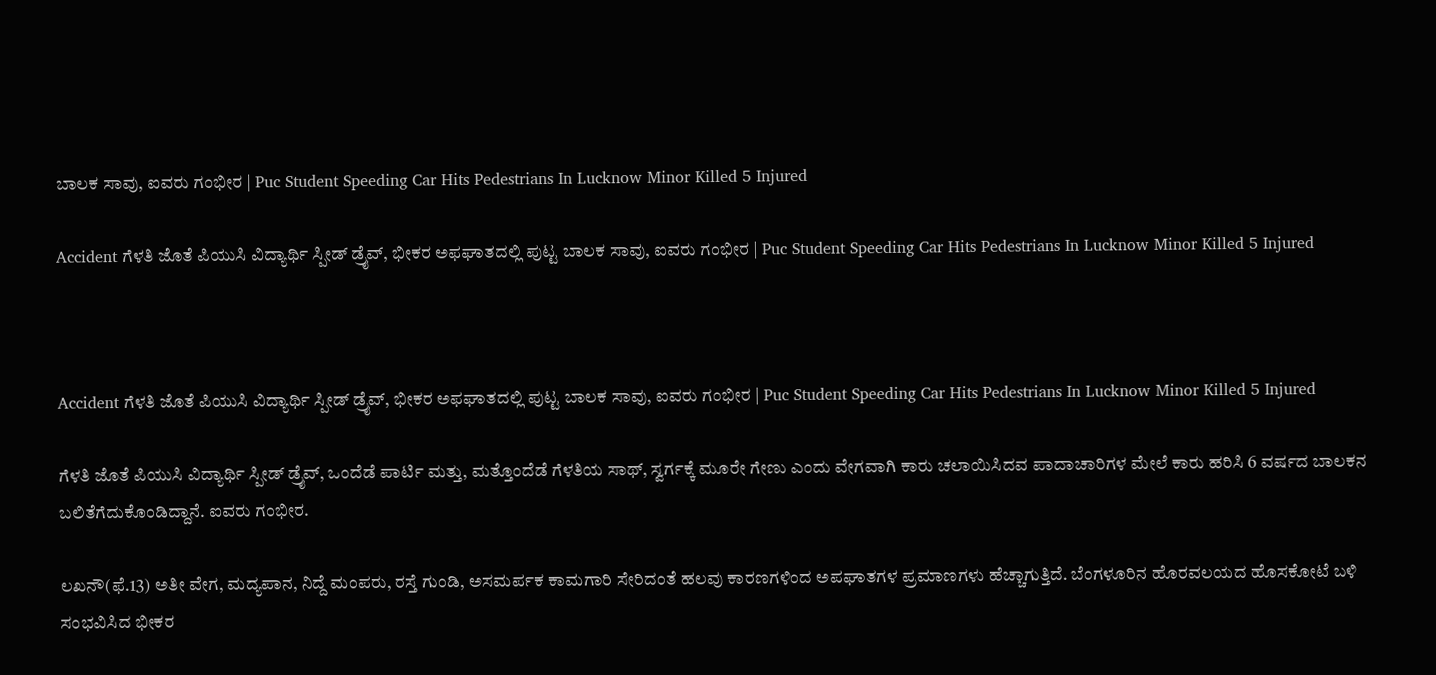ಬಾಲಕ ಸಾವು, ಐವರು ಗಂಭೀರ | Puc Student Speeding Car Hits Pedestrians In Lucknow Minor Killed 5 Injured

Accident ಗೆಳತಿ ಜೊತೆ ಪಿಯುಸಿ ವಿದ್ಯಾರ್ಥಿ ಸ್ಪೀಡ್ ಡ್ರೈವ್, ಭೀಕರ ಅಫಘಾತದಲ್ಲಿ ಪುಟ್ಟ ಬಾಲಕ ಸಾವು, ಐವರು ಗಂಭೀರ | Puc Student Speeding Car Hits Pedestrians In Lucknow Minor Killed 5 Injured



Accident ಗೆಳತಿ ಜೊತೆ ಪಿಯುಸಿ ವಿದ್ಯಾರ್ಥಿ ಸ್ಪೀಡ್ ಡ್ರೈವ್, ಭೀಕರ ಅಫಘಾತದಲ್ಲಿ ಪುಟ್ಟ ಬಾಲಕ ಸಾವು, ಐವರು ಗಂಭೀರ | Puc Student Speeding Car Hits Pedestrians In Lucknow Minor Killed 5 Injured

ಗೆಳತಿ ಜೊತೆ ಪಿಯುಸಿ ವಿದ್ಯಾರ್ಥಿ ಸ್ಪೀಡ್ ಡ್ರೈವ್, ಒಂದೆಡೆ ಪಾರ್ಟಿ ಮತ್ತು, ಮತ್ತೊಂದೆಡೆ ಗೆಳತಿಯ ಸಾಥ್, ಸ್ವರ್ಗಕ್ಕೆ ಮೂರೇ ಗೇಣು ಎಂದು ವೇಗವಾಗಿ ಕಾರು ಚಲಾಯಿಸಿದವ ಪಾದಾಚಾರಿಗಳ ಮೇಲೆ ಕಾರು ಹರಿಸಿ 6 ವರ್ಷದ ಬಾಲಕನ ಬಲಿತೆಗೆದುಕೊಂಡಿದ್ದಾನೆ. ಐವರು ಗಂಭೀರ.

ಲಖನೌ(ಫೆ.13) ಅತೀ ವೇಗ, ಮದ್ಯಪಾನ, ನಿದ್ದೆ ಮಂಪರು, ರಸ್ತೆ ಗುಂಡಿ, ಅಸಮರ್ಪಕ ಕಾಮಗಾರಿ ಸೇರಿದಂತೆ ಹಲವು ಕಾರಣಗಳಿಂದ ಅಪಘಾತಗಳ ಪ್ರಮಾಣಗಳು ಹೆಚ್ಚಾಗುತ್ತಿದೆ. ಬೆಂಗಳೂರಿನ ಹೊರವಲಯದ ಹೊಸಕೋಟೆ ಬಳಿ ಸಂಭವಿಸಿದ ಭೀಕರ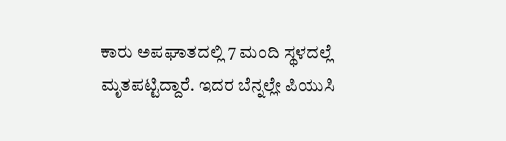ಕಾರು ಅಪಘಾತದಲ್ಲಿ 7 ಮಂದಿ ಸ್ಥಳದಲ್ಲೆ ಮೃತಪಟ್ಟಿದ್ದಾರೆ. ಇದರ ಬೆನ್ನಲ್ಲೇ ಪಿಯುಸಿ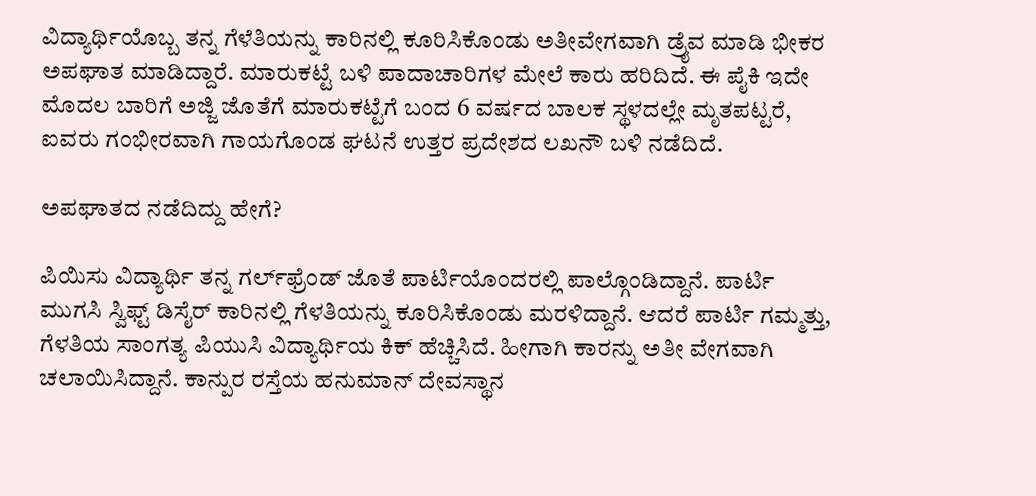ವಿದ್ಯಾರ್ಥಿಯೊಬ್ಬ ತನ್ನ ಗೆಳೆತಿಯನ್ನು ಕಾರಿನಲ್ಲಿ ಕೂರಿಸಿಕೊಂಡು ಅತೀವೇಗವಾಗಿ ಡ್ರೈವ ಮಾಡಿ ಭೀಕರ ಅಪಘಾತ ಮಾಡಿದ್ದಾರೆ. ಮಾರುಕಟ್ಟೆ ಬಳಿ ಪಾದಾಚಾರಿಗಳ ಮೇಲೆ ಕಾರು ಹರಿದಿದೆ. ಈ ಪೈಕಿ ಇದೇ ಮೊದಲ ಬಾರಿಗೆ ಅಜ್ಜಿ ಜೊತೆಗೆ ಮಾರುಕಟ್ಟೆಗೆ ಬಂದ 6 ವರ್ಷದ ಬಾಲಕ ಸ್ಥಳದಲ್ಲೇ ಮೃತಪಟ್ಟರೆ, ಐವರು ಗಂಭೀರವಾಗಿ ಗಾಯಗೊಂಡ ಘಟನೆ ಉತ್ತರ ಪ್ರದೇಶದ ಲಖನೌ ಬಳಿ ನಡೆದಿದೆ.

ಅಪಘಾತದ ನಡೆದಿದ್ದು ಹೇಗೆ?

ಪಿಯಿಸು ವಿದ್ಯಾರ್ಥಿ ತನ್ನ ಗರ್ಲ್‌ಫ್ರೆಂಡ್ ಜೊತೆ ಪಾರ್ಟಿಯೊಂದರಲ್ಲಿ ಪಾಲ್ಗೊಂಡಿದ್ದಾನೆ. ಪಾರ್ಟಿ ಮುಗಸಿ ಸ್ವಿಫ್ಟ್ ಡಿಸೈರ್ ಕಾರಿನಲ್ಲಿ ಗೆಳತಿಯನ್ನು ಕೂರಿಸಿಕೊಂಡು ಮರಳಿದ್ದಾನೆ. ಆದರೆ ಪಾರ್ಟಿ ಗಮ್ಮತ್ತು, ಗೆಳತಿಯ ಸಾಂಗತ್ಯ ಪಿಯುಸಿ ವಿದ್ಯಾರ್ಥಿಯ ಕಿಕ್ ಹೆಚ್ಚಿಸಿದೆ. ಹೀಗಾಗಿ ಕಾರನ್ನು ಅತೀ ವೇಗವಾಗಿ ಚಲಾಯಿಸಿದ್ದಾನೆ. ಕಾನ್ಪುರ ರಸ್ತೆಯ ಹನುಮಾನ್ ದೇವಸ್ಥಾನ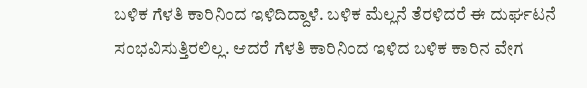ಬಳಿಕ ಗೆಳತಿ ಕಾರಿನಿಂದ ಇಳಿದಿದ್ದಾಳೆ. ಬಳಿಕ ಮೆಲ್ಲನೆ ತೆರಳಿದರೆ ಈ ದುರ್ಘಟನೆ ಸಂಭವಿಸುತ್ತಿರಲಿಲ್ಲ. ಆದರೆ ಗೆಳತಿ ಕಾರಿನಿಂದ ಇಳಿದ ಬಳಿಕ ಕಾರಿನ ವೇಗ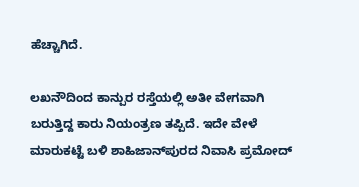ಹೆಚ್ಚಾಗಿದೆ.

ಲಖನೌದಿಂದ ಕಾನ್ಪುರ ರಸ್ತೆಯಲ್ಲಿ ಅತೀ ವೇಗವಾಗಿ ಬರುತ್ತಿದ್ದ ಕಾರು ನಿಯಂತ್ರಣ ತಪ್ಪಿದೆ. ಇದೇ ವೇಳೆ ಮಾರುಕಟ್ಟೆ ಬಳಿ ಶಾಹಿಜಾನ್‌ಪುರದ ನಿವಾಸಿ ಪ್ರಮೋದ್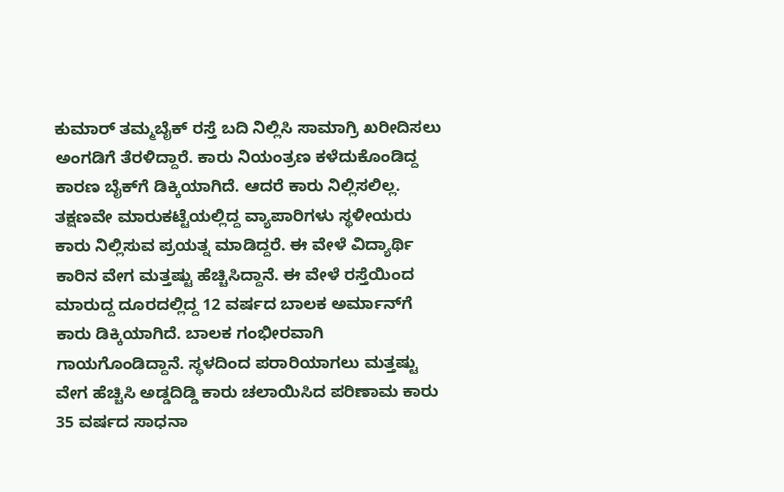ಕುಮಾರ್ ತಮ್ಮಬೈಕ್ ರಸ್ತೆ ಬದಿ ನಿಲ್ಲಿಸಿ ಸಾಮಾಗ್ರಿ ಖರೀದಿಸಲು ಅಂಗಡಿಗೆ ತೆರಳಿದ್ದಾರೆ. ಕಾರು ನಿಯಂತ್ರಣ ಕಳೆದುಕೊಂಡಿದ್ದ ಕಾರಣ ಬೈಕ್‌ಗೆ ಡಿಕ್ಕಿಯಾಗಿದೆ. ಆದರೆ ಕಾರು ನಿಲ್ಲಿಸಲಿಲ್ಲ. ತಕ್ಷಣವೇ ಮಾರುಕಟ್ಟೆಯಲ್ಲಿದ್ದ ವ್ಯಾಪಾರಿಗಳು ಸ್ಥಳೀಯರು ಕಾರು ನಿಲ್ಲಿಸುವ ಪ್ರಯತ್ನ ಮಾಡಿದ್ದರೆ. ಈ ವೇಳೆ ವಿದ್ಯಾರ್ಥಿ ಕಾರಿನ ವೇಗ ಮತ್ತಷ್ಟು ಹೆಚ್ಚಿಸಿದ್ದಾನೆ. ಈ ವೇಳೆ ರಸ್ತೆಯಿಂದ ಮಾರುದ್ದ ದೂರದಲ್ಲಿದ್ದ 12 ವರ್ಷದ ಬಾಲಕ ಅರ್ಮಾನ್‌ಗೆ ಕಾರು ಡಿಕ್ಕಿಯಾಗಿದೆ. ಬಾಲಕ ಗಂಭೀರವಾಗಿ ಗಾಯಗೊಂಡಿದ್ದಾನೆ. ಸ್ಥಳದಿಂದ ಪರಾರಿಯಾಗಲು ಮತ್ತಷ್ಟು ವೇಗ ಹೆಚ್ಚಿಸಿ ಅಡ್ಡದಿಡ್ಡಿ ಕಾರು ಚಲಾಯಿಸಿದ ಪರಿಣಾಮ ಕಾರು 35 ವರ್ಷದ ಸಾಧನಾ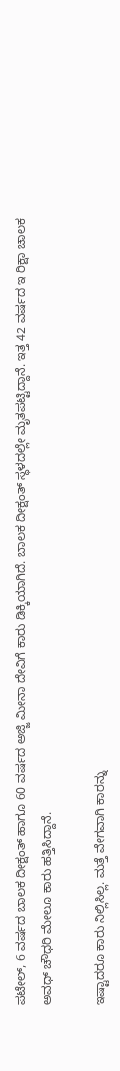ಪಟೇಲ್, 6 ವರ್ಷದ ಬಾಲಕ ದೀಕ್ಷಂತ್ ಹಾಗೂ 60 ವರ್ಷದ ಅಜ್ಜಿ ಮೀನಾ ದೇವಿಗೆ ಕಾರು ಡಿಕ್ಕಿಯಾಗಿದೆ. ಬಾಲಕ ದೀಕ್ಷಂತ್ ಸ್ಥಳದಲ್ಲೇ ಮೃತಪಟ್ಟಿದ್ದಾನೆ. ಇತ್ತ 42 ವರ್ಷದ ಇ ರಿಕ್ಷಾ ಚಾಲಕ ಅವಧ್ ಚೌಧರಿ ಮೇಲೂ ಕಾರು ಹತ್ತಿಸಿದ್ದಾನೆ.

ಇಷ್ಟಾದರೂ ಕಾರು ನಿಲ್ಲಿಸಿಲ್ಲ. ಮತ್ತೆ ವೇಗವಾಗಿ ಕಾರನ್ನು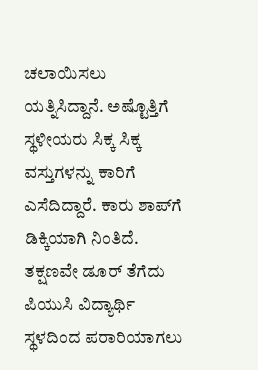ಚಲಾಯಿಸಲು ಯತ್ನಿಸಿದ್ದಾನೆ. ಅಷ್ಟೊತ್ತಿಗೆ ಸ್ಥಳೀಯರು ಸಿಕ್ಕ ಸಿಕ್ಕ ವಸ್ತುಗಳನ್ನು ಕಾರಿಗೆ ಎಸೆದಿದ್ದಾರೆ. ಕಾರು ಶಾಪ್‌ಗೆ ಡಿಕ್ಕಿಯಾಗಿ ನಿಂತಿದೆ. ತಕ್ಷಣವೇ ಡೂರ್ ತೆಗೆದು ಪಿಯುಸಿ ವಿದ್ಯಾರ್ಥಿ ಸ್ಥಳದಿಂದ ಪರಾರಿಯಾಗಲು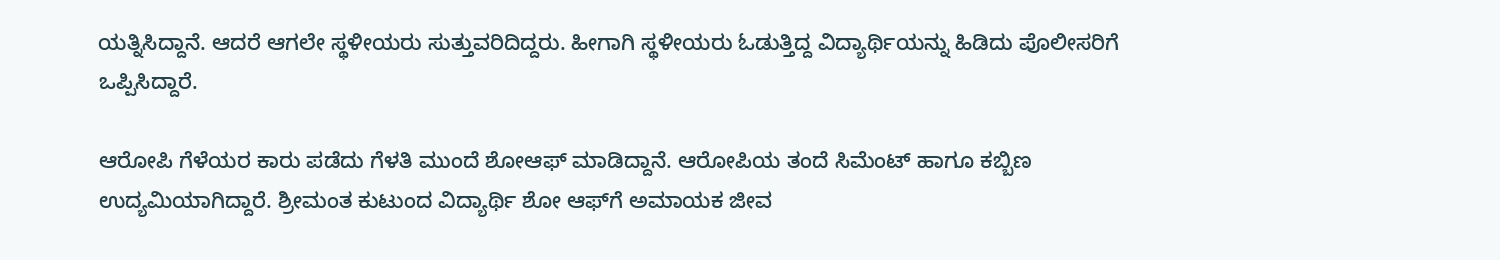ಯತ್ನಿಸಿದ್ದಾನೆ. ಆದರೆ ಆಗಲೇ ಸ್ಥಳೀಯರು ಸುತ್ತುವರಿದಿದ್ದರು. ಹೀಗಾಗಿ ಸ್ಥಳೀಯರು ಓಡುತ್ತಿದ್ದ ವಿದ್ಯಾರ್ಥಿಯನ್ನು ಹಿಡಿದು ಪೊಲೀಸರಿಗೆ ಒಪ್ಪಿಸಿದ್ದಾರೆ.

ಆರೋಪಿ ಗೆಳೆಯರ ಕಾರು ಪಡೆದು ಗೆಳತಿ ಮುಂದೆ ಶೋಆಫ್ ಮಾಡಿದ್ದಾನೆ. ಆರೋಪಿಯ ತಂದೆ ಸಿಮೆಂಟ್ ಹಾಗೂ ಕಬ್ಬಿಣ ಉದ್ಯಮಿಯಾಗಿದ್ದಾರೆ. ಶ್ರೀಮಂತ ಕುಟುಂದ ವಿದ್ಯಾರ್ಥಿ ಶೋ ಆಫ್‌ಗೆ ಅಮಾಯಕ ಜೀವ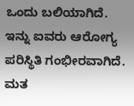ಒಂದು ಬಲಿಯಾಗಿದೆ. ಇನ್ನು ಐವರು ಆರೋಗ್ಯ ಪರಿಸ್ಥಿತಿ ಗಂಭೀರವಾಗಿದೆ. ಮತ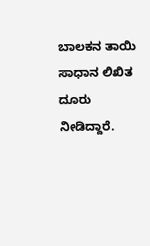ಬಾಲಕನ ತಾಯಿ ಸಾಧಾನ ಲಿಖಿತ ದೂರು ನೀಡಿದ್ದಾರೆ.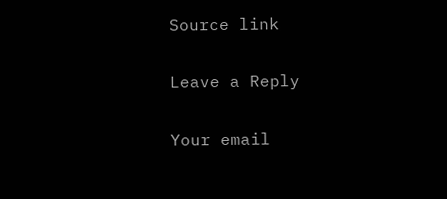Source link

Leave a Reply

Your email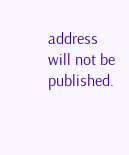address will not be published.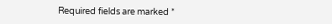Required fields are marked *